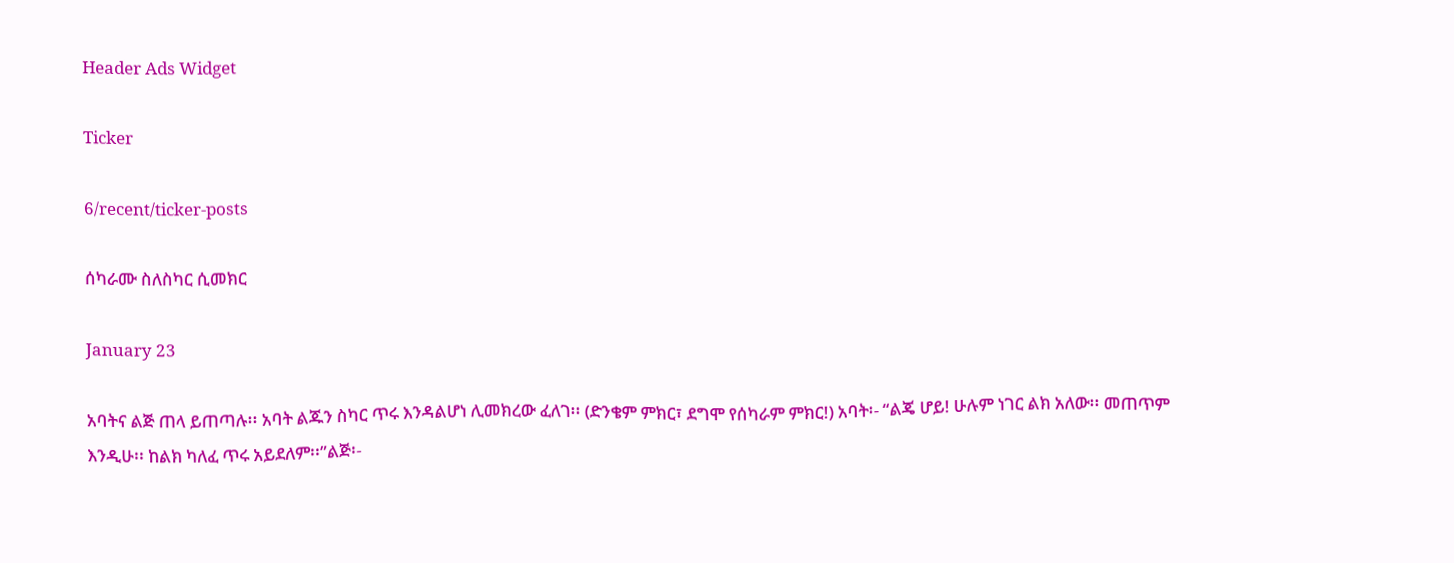Header Ads Widget

Ticker

6/recent/ticker-posts

ሰካራሙ ስለስካር ሲመክር

January 23

አባትና ልጅ ጠላ ይጠጣሉ፡፡ አባት ልጁን ስካር ጥሩ እንዳልሆነ ሊመክረው ፈለገ፡፡ (ድንቄም ምክር፣ ደግሞ የሰካራም ምክር!) አባት፡- “ልጄ ሆይ! ሁሉም ነገር ልክ አለው፡፡ መጠጥም እንዲሁ፡፡ ከልክ ካለፈ ጥሩ አይደለም፡፡”ልጅ፡-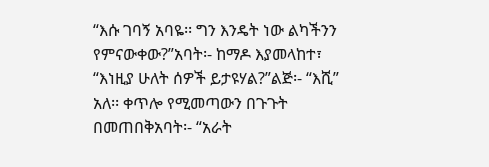“እሱ ገባኝ አባዬ፡፡ ግን እንዴት ነው ልካችንን የምናውቀው?”አባት፡- ከማዶ እያመላከተ፣ “እነዚያ ሁለት ሰዎች ይታዩሃል?”ልጅ፡- “እሺ” አለ፡፡ ቀጥሎ የሚመጣውን በጉጉት በመጠበቅአባት፡- “አራት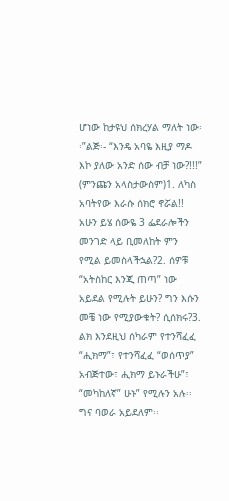ሆነው ከታዩህ ሰክረሃል ማለት ነው፡፡”ልጅ፡- “እንዴ አባዬ እዚያ ማዶ እኮ ያለው አንድ ሰው ብቻ ነው?!!!” (ምንጩን አላስታውስም)1. ለካስ አባትየው እራሱ ሰክሮ ኖሯል!! አሁን ይሄ ሰውዬ 3 ፌደራሎችን መንገድ ላይ ቢመለከት ምን የሚል ይመስላችኋል?2. ሰዎቹ “አትስከር እንጂ ጠጣ” ነው አይደል የሚሉት ይሁን? ግን እሱን መቼ ነው የሚያውቁት? ሲሰክሩ?3. ልክ እንደዚህ ሰካራም የተንሻፈፈ “ሒክማ”፣ የተንሻፈፈ “ወሰጥያ” አብጅተው፣ ሒክማ ይኑራችሁ”፣ “መካከለኛ” ሁኑ” የሚሉን አሉ፡፡ ግና ባወራ አይደለም፡፡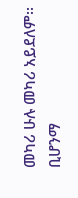መካሪ ሁሉ መካሪ አይደለም፡፡ ቢሆንማ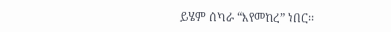ይሄም ሰካራ “እየመከረ” ነበር፡፡